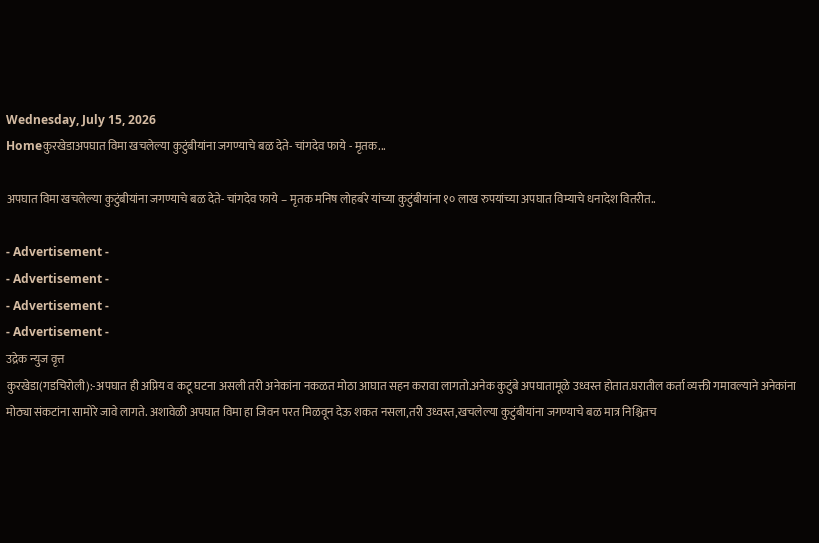Wednesday, July 15, 2026
Homeकुरखेडाअपघात विमा खचलेल्या कुटुंबीयांना जगण्याचे बळ देते- चांगदेव फाये - मृतक...

अपघात विमा खचलेल्या कुटुंबीयांना जगण्याचे बळ देते- चांगदेव फाये – मृतक मनिष लोहबंरे यांच्या कुटुंबीयांना १० लाख रुपयांच्या अपघात विम्याचे धनादेश वितरीत..

- Advertisement -
- Advertisement -
- Advertisement -
- Advertisement -
उद्रेक न्युज वृत्त
कुरखेडा(गडचिरोली):-अपघात ही अप्रिय व कटू घटना असली तरी अनेकांना नकळत मोठा आघात सहन करावा लागतो.अनेक कुटुंबे अपघातामूळे उध्वस्त होतात.घरातील कर्ता व्यक्ती गमावल्याने अनेकांना मोठ्या संकटांना सामोरे जावे लागते. अशावेळी अपघात विमा हा जिवन परत मिळवून देऊ शकत नसला,तरी उध्वस्त,खचलेल्या कुटुंबीयांना जगण्याचे बळ मात्र निश्चितच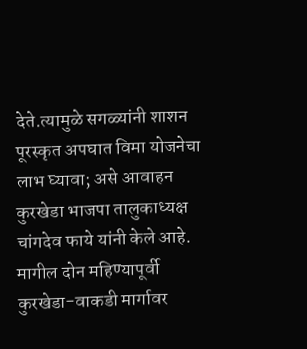देते.त्यामुळे सगळ्यांनी शाशन पूरस्कृत अपघात विमा योजनेचा लाभ घ्यावा; असे आवाहन कुरखेडा भाजपा तालुकाध्यक्ष चांगदेव फाये यांनी केले आहे.
मागील दोन महिण्यापूर्वी कुरखेडा-वाकडी मार्गावर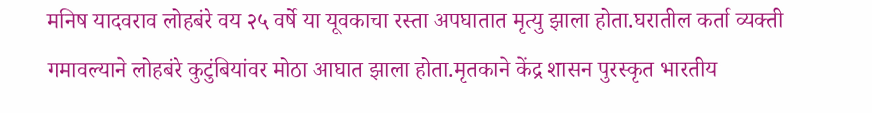मनिष यादवराव लोहबंरे वय २५ वर्षे या यूवकाचा रस्ता अपघातात मृत्यु झाला होता.घरातील कर्ता व्यक्ती गमावल्याने लोहबंरे कुटुंबियांवर मोठा आघात झाला होता.मृतकाने केंद्र शासन पुरस्कृत भारतीय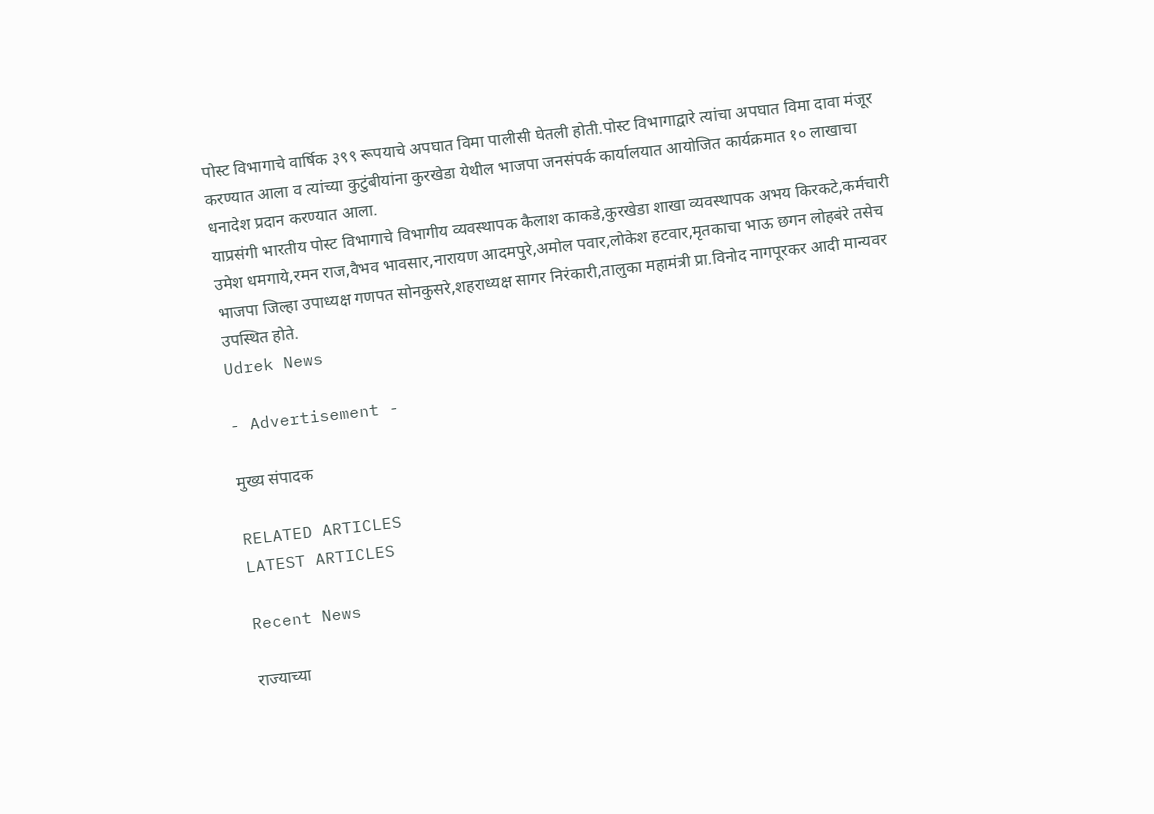पोस्ट विभागाचे वार्षिक ३९९ रूपयाचे अपघात विमा पालीसी घेतली होती.पोस्ट विभागाद्वारे त्यांचा अपघात विमा दावा मंजूर करण्यात आला व त्यांच्या कुटुंबीयांना कुरखेडा येथील भाजपा जनसंपर्क कार्यालयात आयोजित कार्यक्रमात १० लाखाचा धनादेश प्रदान करण्यात आला.
याप्रसंगी भारतीय पोस्ट विभागाचे विभागीय व्यवस्थापक कैलाश काकडे,कुरखेडा शाखा व्यवस्थापक अभय किरकटे,कर्मचारी उमेश धमगाये,रमन राज,वैभव भावसार,नारायण आदमपुरे,अमोल पवार,लोकेश हटवार,मृतकाचा भाऊ छगन लोहबंरे तसेच भाजपा जिल्हा उपाध्यक्ष गणपत सोनकुसरे,शहराध्यक्ष सागर निरंकारी,तालुका महामंत्री प्रा.विनोद नागपूरकर आदी मान्यवर उपस्थित होते.
Udrek News

- Advertisement -

मुख्य संपादक

RELATED ARTICLES
LATEST ARTICLES

Recent News

राज्याच्या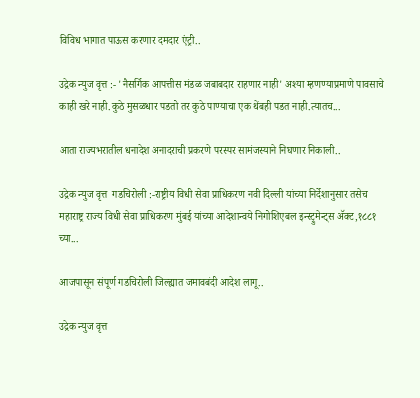विविध भागात पाऊस करणार दमदार एंट्री..

उद्रेक न्युज वृत्त :- 'नैसर्गिक आपत्तीस मंडळ जबाबदार राहणार नाही' अश्या म्हणण्याप्रमाणे पावसाचे काही खरे नाही.कुठे मुसळधार पडतो तर कुठे पाण्याचा एक थेंबही पडत नाही.त्यातच...

आता राज्यभरातील धनादेश अनादराची प्रकरणे परस्पर सामंजस्याने निघणार निकाली..

उद्रेक न्युज वृत्त  गडचिरोली :-राष्ट्रीय विधी सेवा प्राधिकरण नवी दिल्ली यांच्या निर्देशानुसार तसेच महाराष्ट्र राज्य विधी सेवा प्राधिकरण मुंबई यांच्या आदेशान्वये निगोशिएबल इन्स्ट्रुमेन्ट्स ॲक्ट,१८८१ च्या...

आजपासून संपूर्ण गडचिरोली जिल्ह्यात जमावबंदी आदेश लागू..

उद्रेक न्युज वृत्त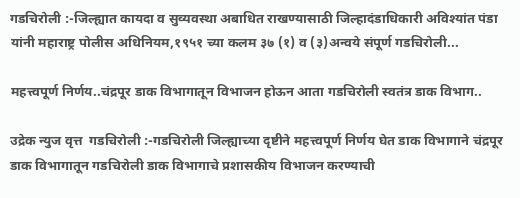गडचिरोली :-जिल्ह्यात कायदा व सुव्यवस्था अबाधित राखण्यासाठी जिल्हादंडाधिकारी अविश्यांत पंडा यांनी महाराष्ट्र पोलीस अधिनियम,१९५१ च्या कलम ३७ (१) व (३)अन्वये संपूर्ण गडचिरोली...

महत्त्वपूर्ण निर्णय..चंद्रपूर डाक विभागातून विभाजन होऊन आता गडचिरोली स्वतंत्र डाक विभाग..

उद्रेक न्युज वृत्त  गडचिरोली :-गडचिरोली जिल्ह्याच्या दृष्टीने महत्त्वपूर्ण निर्णय घेत डाक विभागाने चंद्रपूर डाक विभागातून गडचिरोली डाक विभागाचे प्रशासकीय विभाजन करण्याची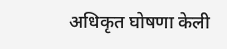अधिकृत घोषणा केली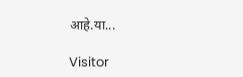आहे.या...

Visitor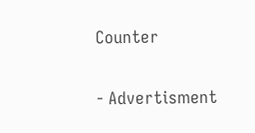Counter

- Advertisment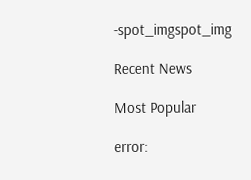-spot_imgspot_img

Recent News

Most Popular

error: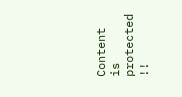Content is protected !!